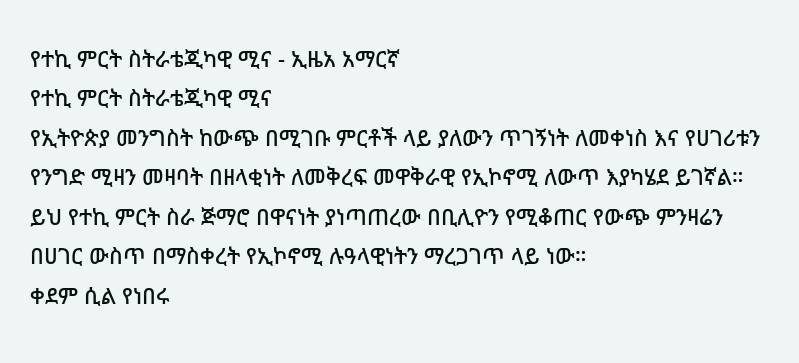የተኪ ምርት ስትራቴጂካዊ ሚና - ኢዜአ አማርኛ
የተኪ ምርት ስትራቴጂካዊ ሚና
የኢትዮጵያ መንግስት ከውጭ በሚገቡ ምርቶች ላይ ያለውን ጥገኝነት ለመቀነስ እና የሀገሪቱን የንግድ ሚዛን መዛባት በዘላቂነት ለመቅረፍ መዋቅራዊ የኢኮኖሚ ለውጥ እያካሄደ ይገኛል።
ይህ የተኪ ምርት ስራ ጅማሮ በዋናነት ያነጣጠረው በቢሊዮን የሚቆጠር የውጭ ምንዛሬን በሀገር ውስጥ በማስቀረት የኢኮኖሚ ሉዓላዊነትን ማረጋገጥ ላይ ነው።
ቀደም ሲል የነበሩ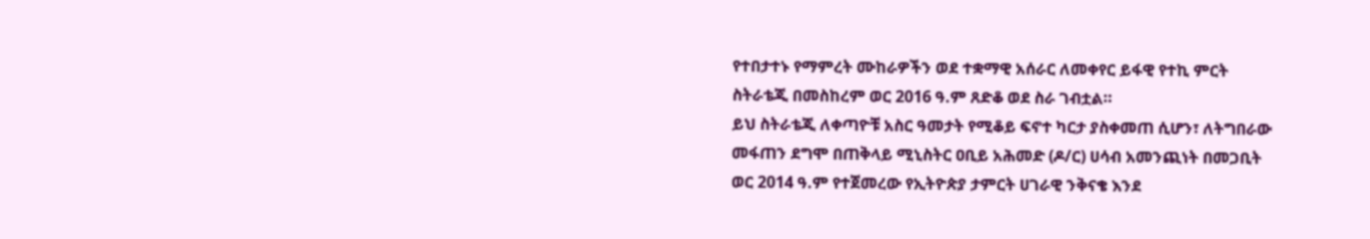የተበታተኑ የማምረት ሙከራዎችን ወደ ተቋማዊ አሰራር ለመቀየር ይፋዊ የተኪ ምርት ስትራቴጂ በመስከረም ወር 2016 ዓ.ም ጸድቆ ወደ ስራ ገብቷል።
ይህ ስትራቴጂ ለቀጣዮቹ አስር ዓመታት የሚቆይ ፍኖተ ካርታ ያስቀመጠ ሲሆን፣ ለትግበራው መፋጠን ደግሞ በጠቅላይ ሚኒስትር ዐቢይ አሕመድ (ዶ/ር) ሀሳብ አመንጪነት በመጋቢት ወር 2014 ዓ.ም የተጀመረው የኢትዮጵያ ታምርት ሀገራዊ ንቅናቄ እንደ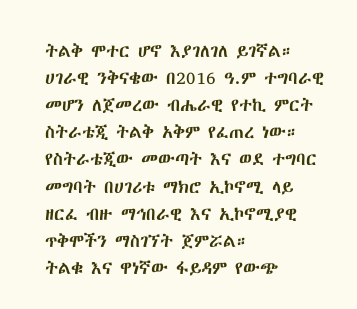ትልቅ ሞተር ሆኖ እያገለገለ ይገኛል።
ሀገራዊ ንቅናቄው በ2016 ዓ.ም ተግባራዊ መሆን ለጀመረው ብሔራዊ የተኪ ምርት ስትራቴጂ ትልቅ አቅም የፈጠረ ነው።
የስትራቴጂው መውጣት እና ወደ ተግባር መግባት በሀገሪቱ ማክሮ ኢኮኖሚ ላይ ዘርፈ ብዙ ማኅበራዊ እና ኢኮኖሚያዊ ጥቅሞችን ማስገኘት ጀምሯል።
ትልቁ እና ዋነኛው ፋይዳም የውጭ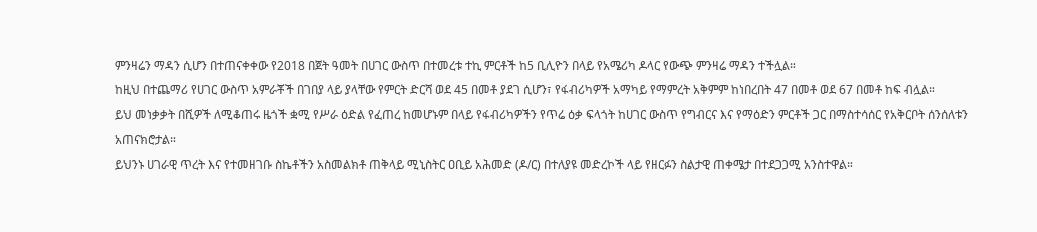ምንዛሬን ማዳን ሲሆን በተጠናቀቀው የ2018 በጀት ዓመት በሀገር ውስጥ በተመረቱ ተኪ ምርቶች ከ5 ቢሊዮን በላይ የአሜሪካ ዶላር የውጭ ምንዛሬ ማዳን ተችሏል።
ከዚህ በተጨማሪ የሀገር ውስጥ አምራቾች በገበያ ላይ ያላቸው የምርት ድርሻ ወደ 45 በመቶ ያደገ ሲሆን፣ የፋብሪካዎች አማካይ የማምረት አቅምም ከነበረበት 47 በመቶ ወደ 67 በመቶ ከፍ ብሏል።
ይህ መነቃቃት በሺዎች ለሚቆጠሩ ዜጎች ቋሚ የሥራ ዕድል የፈጠረ ከመሆኑም በላይ የፋብሪካዎችን የጥሬ ዕቃ ፍላጎት ከሀገር ውስጥ የግብርና እና የማዕድን ምርቶች ጋር በማስተሳሰር የአቅርቦት ሰንሰለቱን አጠናክሮታል።
ይህንኑ ሀገራዊ ጥረት እና የተመዘገቡ ስኬቶችን አስመልክቶ ጠቅላይ ሚኒስትር ዐቢይ አሕመድ (ዶ/ር) በተለያዩ መድረኮች ላይ የዘርፉን ስልታዊ ጠቀሜታ በተደጋጋሚ አንስተዋል።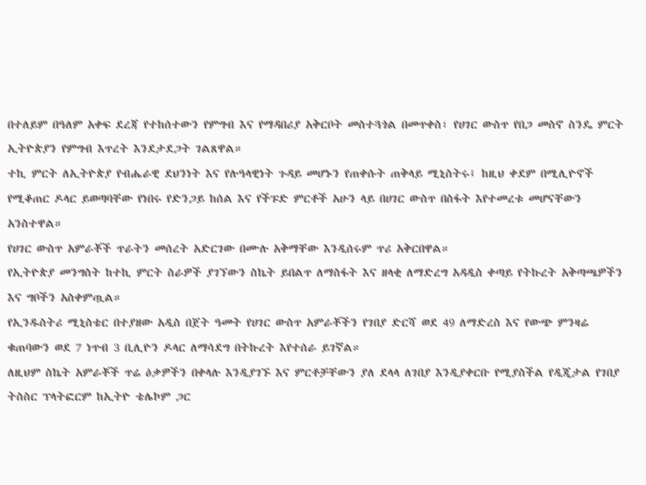በተለይም በዓለም አቀፍ ደረጃ የተከሰተውን የምግብ እና የማዳበሪያ አቅርቦት መስተጓጎል በመጥቀስ፣ የሀገር ውስጥ የበጋ መስኖ ስንዴ ምርት ኢትዮጵያን የምግብ እጥረት እንደታደጋት ገልጸዋል።
ተኪ ምርት ለኢትዮጵያ የብሔራዊ ደህንነት እና የሉዓላዊነት ጉዳይ መሆኑን የጠቀሱት ጠቅላይ ሚኒስትሩ፤ ከዚህ ቀደም በሚሊዮኖች የሚቆጠር ዶላር ይወጣባቸው የነበሩ የድንጋይ ከሰል እና የችፑድ ምርቶች አሁን ላይ በሀገር ውስጥ በስፋት እየተመረቱ መሆናቸውን አንስተዋል።
የሀገር ውስጥ አምራቾች ጥራትን መሰረት አድርገው በሙሉ አቅማቸው እንዲሰሩም ጥሪ አቅርበዋል።
የኢትዮጵያ መንግስት ከተኪ ምርት ስራዎች ያገኘውን ስኬት ይበልጥ ለማስፋት እና ዘላቂ ለማድረግ አዳዲስ ቀጣይ የትኩረት አቅጣጫዎችን እና ግቦችን አስቀምጧል።
የኢንዱስትሪ ሚኒስቴር በተያዘው አዲስ በጀት ዓመት የሀገር ውስጥ አምራቾችን የገበያ ድርሻ ወደ 49 ለማድረስ እና የውጭ ምንዛሬ ቁጠባውን ወደ 7 ነጥብ 3 ቢሊዮን ዶላር ለማሳደግ በትኩረት እየተሰራ ይገኛል።
ለዚህም ስኬት አምራቾች ጥሬ ዕቃዎችን በቀላሉ እንዲያገኙ እና ምርቶቻቸውን ያለ ደላላ ለገበያ እንዲያቀርቡ የሚያስችል የዲጂታል የገበያ ትስስር ፕላትፎርም ከኢትዮ ቴሌኮም ጋር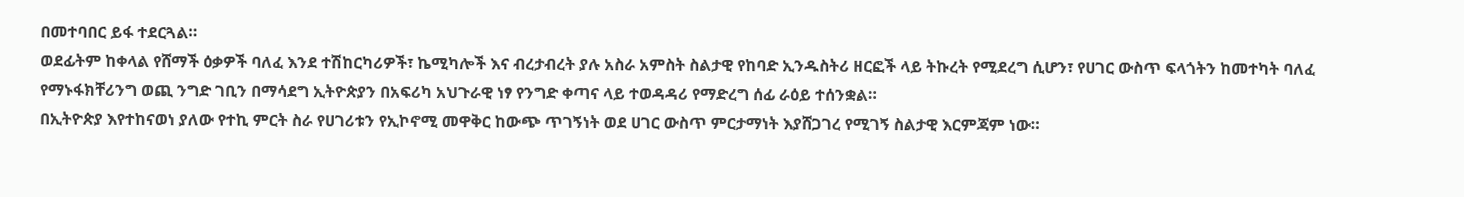በመተባበር ይፋ ተደርጓል።
ወደፊትም ከቀላል የሸማች ዕቃዎች ባለፈ እንደ ተሽከርካሪዎች፣ ኬሚካሎች እና ብረታብረት ያሉ አስራ አምስት ስልታዊ የከባድ ኢንዱስትሪ ዘርፎች ላይ ትኩረት የሚደረግ ሲሆን፣ የሀገር ውስጥ ፍላጎትን ከመተካት ባለፈ የማኑፋክቸሪንግ ወጪ ንግድ ገቢን በማሳደግ ኢትዮጵያን በአፍሪካ አህጉራዊ ነፃ የንግድ ቀጣና ላይ ተወዳዳሪ የማድረግ ሰፊ ራዕይ ተሰንቋል።
በኢትዮጵያ እየተከናወነ ያለው የተኪ ምርት ስራ የሀገሪቱን የኢኮኖሚ መዋቅር ከውጭ ጥገኝነት ወደ ሀገር ውስጥ ምርታማነት እያሸጋገረ የሚገኝ ስልታዊ እርምጃም ነው።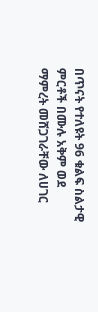በጥናት የተለዩት 96 ቁልፍ ስልታዊ ምርቶች በሙሉ አቅም ወደ ማምረት መሸጋገራቸው ለሀገር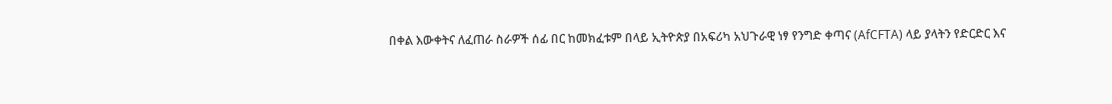በቀል እውቀትና ለፈጠራ ስራዎች ሰፊ በር ከመክፈቱም በላይ ኢትዮጵያ በአፍሪካ አህጉራዊ ነፃ የንግድ ቀጣና (AfCFTA) ላይ ያላትን የድርድር እና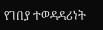የገበያ ተወዳዳሪነት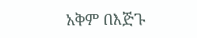አቅም በእጅጉ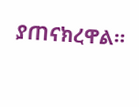ያጠናክረዋል።